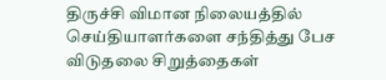திருச்சி விமான நிலையத்தில் செய்தியாளர்களை சந்தித்து பேச விடுதலை சிறுத்தைகள்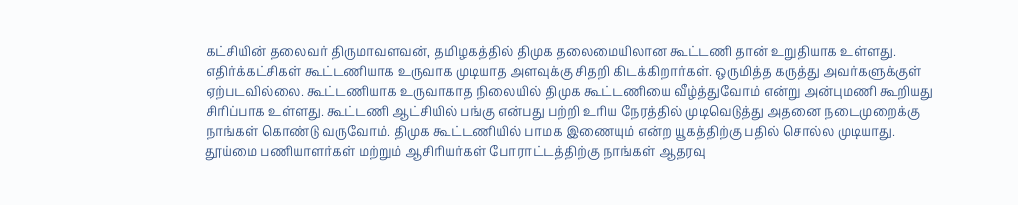கட்சியின் தலைவர் திருமாவளவன், தமிழகத்தில் திமுக தலைமையிலான கூட்டணி தான் உறுதியாக உள்ளது. எதிர்க்கட்சிகள் கூட்டணியாக உருவாக முடியாத அளவுக்கு சிதறி கிடக்கிறார்கள். ஒருமித்த கருத்து அவர்களுக்குள் ஏற்படவில்லை. கூட்டணியாக உருவாகாத நிலையில் திமுக கூட்டணியை வீழ்த்துவோம் என்று அன்புமணி கூறியது சிரிப்பாக உள்ளது. கூட்டணி ஆட்சியில் பங்கு என்பது பற்றி உரிய நேரத்தில் முடிவெடுத்து அதனை நடைமுறைக்கு நாங்கள் கொண்டு வருவோம். திமுக கூட்டணியில் பாமக இணையும் என்ற யூகத்திற்கு பதில் சொல்ல முடியாது.
தூய்மை பணியாளர்கள் மற்றும் ஆசிரியர்கள் போராட்டத்திற்கு நாங்கள் ஆதரவு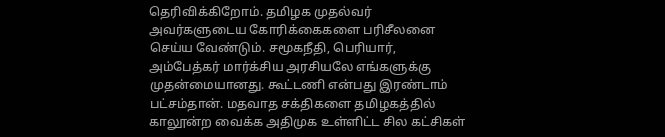தெரிவிக்கிறோம். தமிழக முதல்வர் அவர்களுடைய கோரிக்கைகளை பரிசீலனை செய்ய வேண்டும். சமூகநீதி, பெரியார், அம்பேத்கர் மார்க்சிய அரசியலே எங்களுக்கு முதன்மையானது. கூட்டணி என்பது இரண்டாம் பட்சம்தான். மதவாத சக்திகளை தமிழகத்தில் காலூன்ற வைக்க அதிமுக உள்ளிட்ட சில கட்சிகள்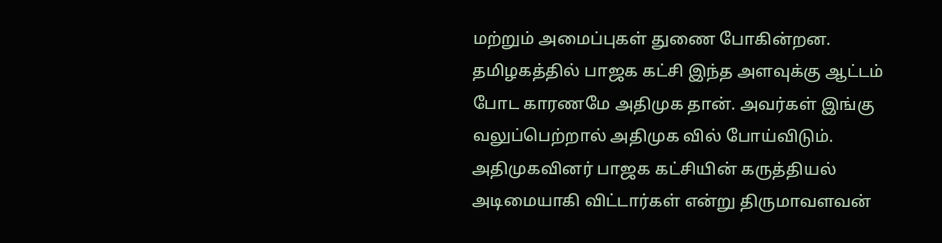மற்றும் அமைப்புகள் துணை போகின்றன. தமிழகத்தில் பாஜக கட்சி இந்த அளவுக்கு ஆட்டம் போட காரணமே அதிமுக தான். அவர்கள் இங்கு வலுப்பெற்றால் அதிமுக வில் போய்விடும். அதிமுகவினர் பாஜக கட்சியின் கருத்தியல் அடிமையாகி விட்டார்கள் என்று திருமாவளவன்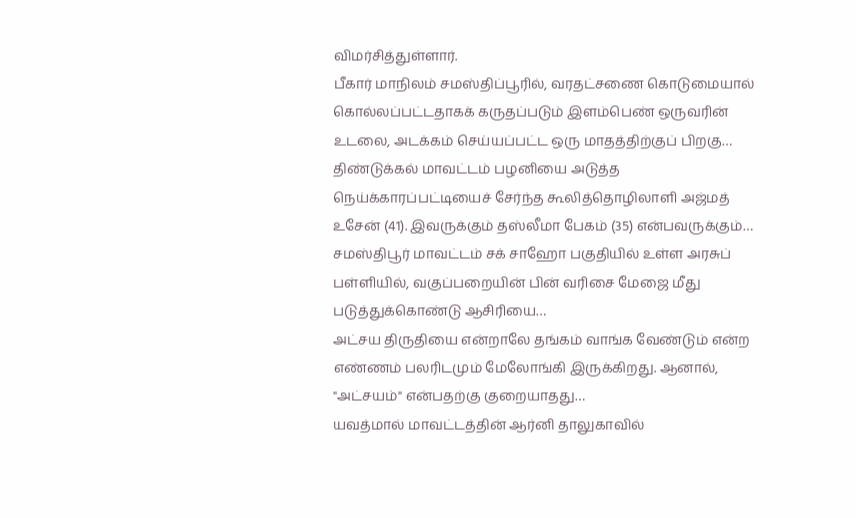விமர்சித்துள்ளார்.
பீகார் மாநிலம் சமஸ்திப்பூரில், வரதட்சணை கொடுமையால் கொல்லப்பட்டதாகக் கருதப்படும் இளம்பெண் ஒருவரின் உடலை, அடக்கம் செய்யப்பட்ட ஒரு மாதத்திற்குப் பிறகு…
திண்டுக்கல் மாவட்டம் பழனியை அடுத்த நெய்க்காரப்பட்டியைச் சேர்ந்த கூலித்தொழிலாளி அஜ்மத் உசேன் (41). இவருக்கும் தஸ்லீமா பேகம் (35) என்பவருக்கும்…
சமஸ்திபூர் மாவட்டம் சக் சாஹோ பகுதியில் உள்ள அரசுப் பள்ளியில், வகுப்பறையின் பின் வரிசை மேஜை மீது படுத்துக்கொண்டு ஆசிரியை…
அட்சய திருதியை என்றாலே தங்கம் வாங்க வேண்டும் என்ற எண்ணம் பலரிடமும் மேலோங்கி இருக்கிறது. ஆனால், "அட்சயம்" என்பதற்கு குறையாதது…
யவத்மால் மாவட்டத்தின் ஆர்னி தாலுகாவில்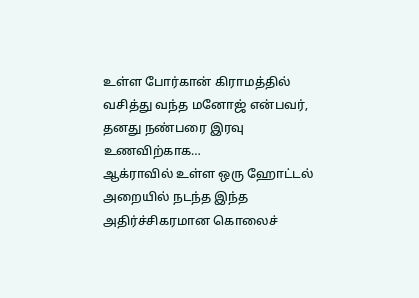உள்ள போர்கான் கிராமத்தில் வசித்து வந்த மனோஜ் என்பவர், தனது நண்பரை இரவு உணவிற்காக…
ஆக்ராவில் உள்ள ஒரு ஹோட்டல் அறையில் நடந்த இந்த அதிர்ச்சிகரமான கொலைச்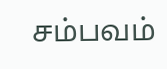சம்பவம்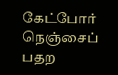கேட்போர் நெஞ்சைப் பதற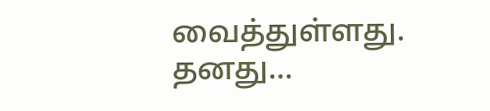வைத்துள்ளது. தனது…